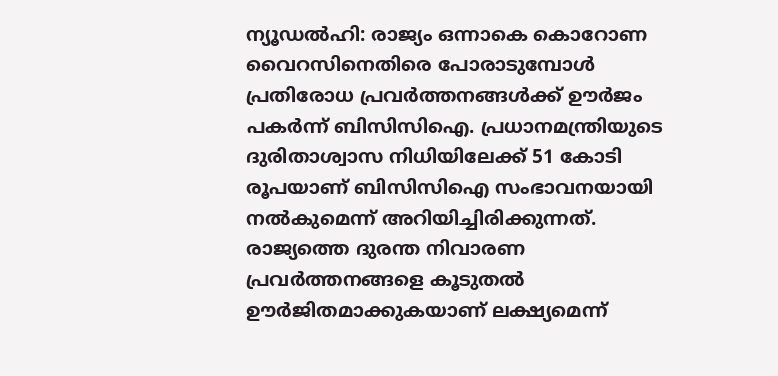ന്യൂഡൽഹി: രാജ്യം ഒന്നാകെ കൊറോണ വൈറസിനെതിരെ പോരാടുമ്പോൾ പ്രതിരോധ പ്രവർത്തനങ്ങൾക്ക് ഊർജം പകർന്ന് ബിസിസിഐ. പ്രധാനമന്ത്രിയുടെ ദുരിതാശ്വാസ നിധിയിലേക്ക് 51 കോടി രൂപയാണ് ബിസിസിഐ സംഭാവനയായി നൽകുമെന്ന് അറിയിച്ചിരിക്കുന്നത്. രാജ്യത്തെ ദുരന്ത നിവാരണ പ്രവർത്തനങ്ങളെ കൂടുതൽ ഊർജിതമാക്കുകയാണ് ലക്ഷ്യമെന്ന്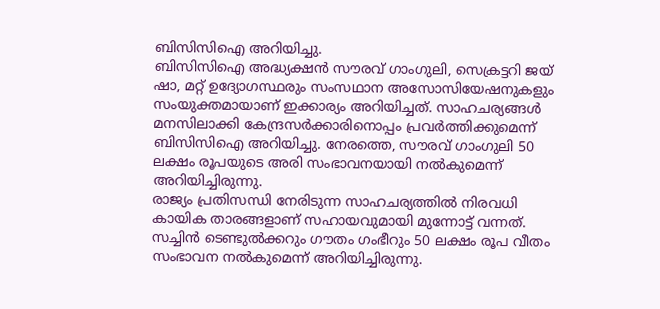ബിസിസിഐ അറിയിച്ചു.
ബിസിസിഐ അദ്ധ്യക്ഷൻ സൗരവ് ഗാംഗുലി, സെക്രട്ടറി ജയ് ഷാ, മറ്റ് ഉദ്യോഗസ്ഥരും സംസഥാന അസോസിയേഷനുകളും സംയുക്തമായാണ് ഇക്കാര്യം അറിയിച്ചത്. സാഹചര്യങ്ങൾ മനസിലാക്കി കേന്ദ്രസർക്കാരിനൊപ്പം പ്രവർത്തിക്കുമെന്ന് ബിസിസിഐ അറിയിച്ചു. നേരത്തെ, സൗരവ് ഗാംഗുലി 50 ലക്ഷം രൂപയുടെ അരി സംഭാവനയായി നൽകുമെന്ന് അറിയിച്ചിരുന്നു.
രാജ്യം പ്രതിസന്ധി നേരിടുന്ന സാഹചര്യത്തിൽ നിരവധി കായിക താരങ്ങളാണ് സഹായവുമായി മുന്നോട്ട് വന്നത്. സച്ചിൻ ടെണ്ടുൽക്കറും ഗൗതം ഗംഭീറും 50 ലക്ഷം രൂപ വീതം സംഭാവന നൽകുമെന്ന് അറിയിച്ചിരുന്നു.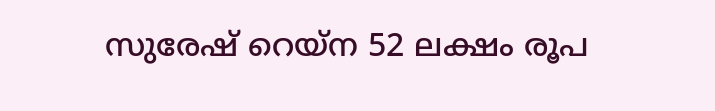സുരേഷ് റെയ്ന 52 ലക്ഷം രൂപ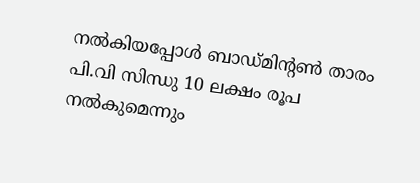നൽകിയപ്പോൾ ബാഡ്മിന്റൺ താരം പി.വി സിന്ധു 10 ലക്ഷം രൂപ നൽകുമെന്നും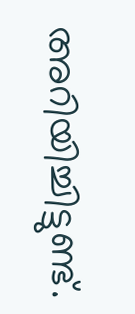അറിയിച്ചിട്ടുണ്ട്.